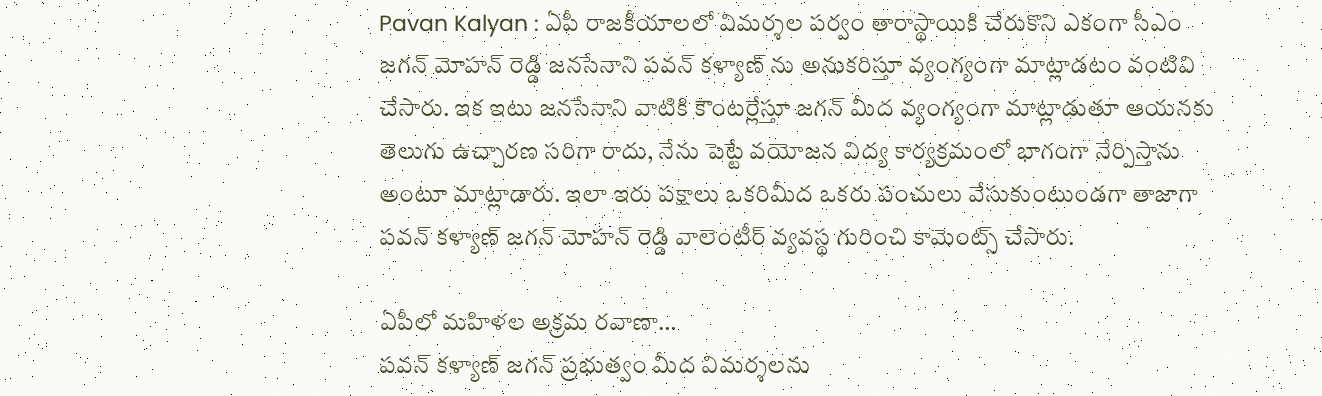Pavan Kalyan : ఏపీ రాజకీయాలలో విమర్శల పర్వం తారాస్థాయికి చేరుకొని ఎకంగా సీఎం జగన్ మోహన్ రెడ్డి జనసేనాని పవన్ కళ్యాణ్ ను అనుకరిస్తూ వ్యంగ్యంగా మాట్లాడటం వంటివి చేసారు. ఇక ఇటు జనసేనాని వాటికి కౌంటర్లేస్తూ జగన్ మీద వ్యంగ్యంగా మాట్లాడుతూ ఆయనకు తెలుగు ఉచ్చారణ సరిగా రాదు, నేను పెట్టే వయోజన విద్య కార్యక్రమంలో భాగంగా నేర్పిస్తాను అంటూ మాట్లాడారు. ఇలా ఇరు పక్షాలు ఒకరిమీద ఒకరు పంచులు వేసుకుంటుండగా తాజాగా పవన్ కళ్యాణ్ జగన్ మోహన్ రెడ్డి వాలెంటీర్ వ్యవస్థ గురించి కామెంట్స్ చేసారు.

ఏపీలో మహిళల అక్రమ రవాణా…
పవన్ కళ్యాణ్ జగన్ ప్రభుత్వం మీద విమర్శలను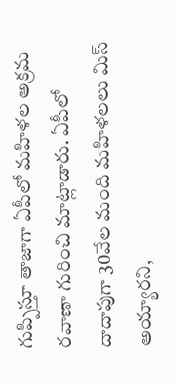గుప్పిస్తూ తాజాగా ఏపీలో మహిళల అక్రమ రవాణా గురించి మాట్లాడారు. ఏపీలో దాదాపుగా 30వేల మంది మహిళలలు మిస్ అయ్యారని,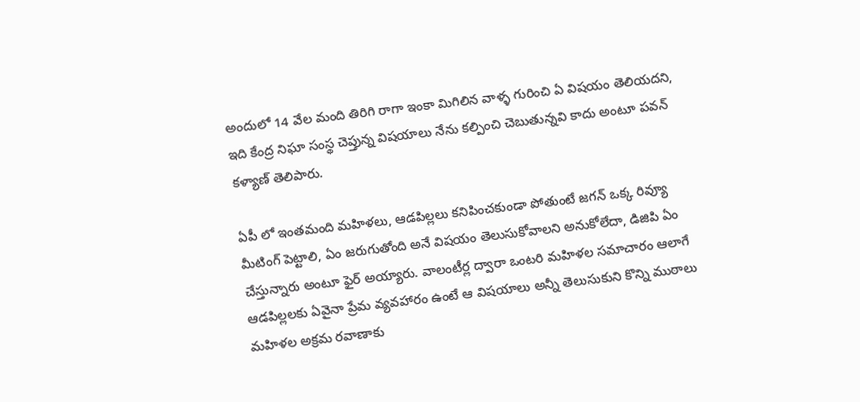అందులో 14 వేల మంది తిరిగి రాగా ఇంకా మిగిలిన వాళ్ళ గురించి ఏ విషయం తెలియదని, ఇది కేంద్ర నిఘా సంస్థ చెప్తున్న విషయాలు నేను కల్పించి చెబుతున్నవి కాదు అంటూ పవన్ కళ్యాణ్ తెలిపారు.

ఏపీ లో ఇంతమంది మహిళలు, ఆడపిల్లలు కనిపించకుండా పోతుంటే జగన్ ఒక్క రివ్యూ మీటింగ్ పెట్టాలి, ఏం జరుగుతోంది అనే విషయం తెలుసుకోవాలని అనుకోలేదా, డిజిపి ఏం చేస్తున్నారు అంటూ ఫైర్ అయ్యారు. వాలంటీర్ల ద్వారా ఒంటరి మహిళల సమాచారం ఆలాగే ఆడపిల్లలకు ఏవైనా ప్రేమ వ్యవహారం ఉంటే ఆ విషయాలు అన్నీ తెలుసుకుని కొన్ని ముఠాలు మహిళల అక్రమ రవాణాకు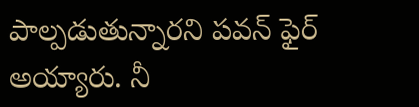పాల్పడుతున్నారని పవన్ ఫైర్ అయ్యారు. నీ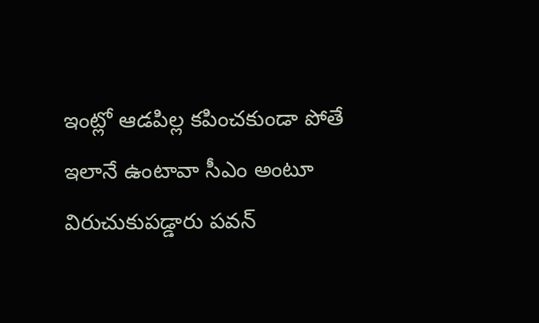ఇంట్లో ఆడపిల్ల కపించకుండా పోతే ఇలానే ఉంటావా సీఎం అంటూ విరుచుకుపడ్డారు పవన్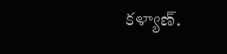కళ్యాణ్.